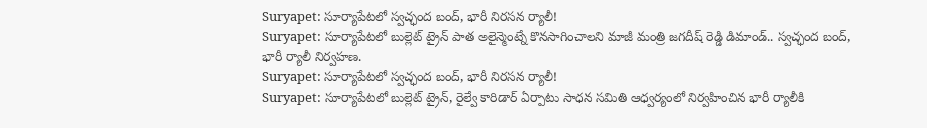Suryapet: సూర్యాపేటలో స్వచ్ఛంద బంద్, భారీ నిరసన ర్యాలీ!
Suryapet: సూర్యాపేటలో బుల్లెట్ ట్రైన్ పాత అలైన్మెంట్నే కొనసాగించాలని మాజీ మంత్రి జగదీష్ రెడ్డి డిమాండ్.. స్వచ్ఛంద బంద్, భారీ ర్యాలీ నిర్వహణ.
Suryapet: సూర్యాపేటలో స్వచ్ఛంద బంద్, భారీ నిరసన ర్యాలీ!
Suryapet: సూర్యాపేటలో బుల్లెట్ ట్రైన్, రైల్వే కారిడార్ ఏర్పాటు సాధన సమితి ఆధ్వర్యంలో నిర్వహించిన భారీ ర్యాలీకి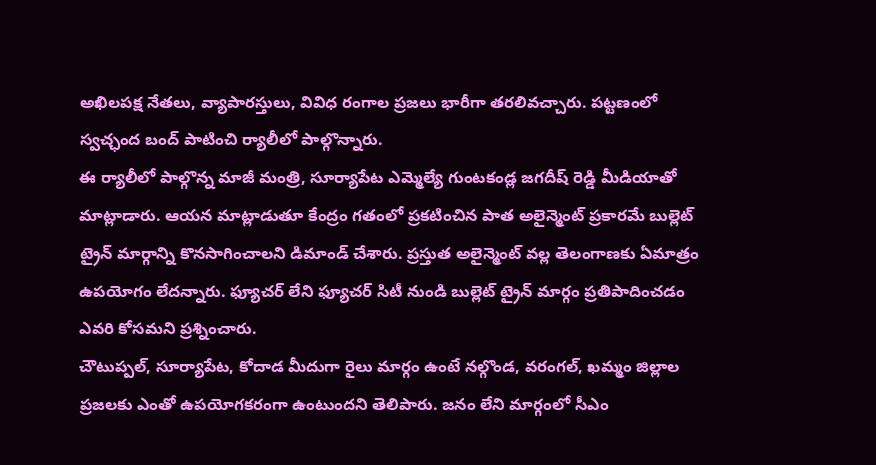అఖిలపక్ష నేతలు, వ్యాపారస్తులు, వివిధ రంగాల ప్రజలు భారీగా తరలివచ్చారు. పట్టణంలో స్వచ్ఛంద బంద్ పాటించి ర్యాలీలో పాల్గొన్నారు.
ఈ ర్యాలీలో పాల్గొన్న మాజీ మంత్రి, సూర్యాపేట ఎమ్మెల్యే గుంటకండ్ల జగదీష్ రెడ్డి మీడియాతో మాట్లాడారు. ఆయన మాట్లాడుతూ కేంద్రం గతంలో ప్రకటించిన పాత అలైన్మెంట్ ప్రకారమే బుల్లెట్ ట్రైన్ మార్గాన్ని కొనసాగించాలని డిమాండ్ చేశారు. ప్రస్తుత అలైన్మెంట్ వల్ల తెలంగాణకు ఏమాత్రం ఉపయోగం లేదన్నారు. ఫ్యూచర్ లేని ఫ్యూచర్ సిటీ నుండి బుల్లెట్ ట్రైన్ మార్గం ప్రతిపాదించడం ఎవరి కోసమని ప్రశ్నించారు.
చౌటుప్పల్, సూర్యాపేట, కోదాడ మీదుగా రైలు మార్గం ఉంటే నల్గొండ, వరంగల్, ఖమ్మం జిల్లాల ప్రజలకు ఎంతో ఉపయోగకరంగా ఉంటుందని తెలిపారు. జనం లేని మార్గంలో సీఎం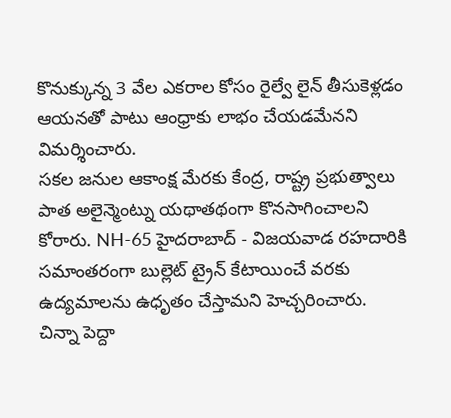కొనుక్కున్న 3 వేల ఎకరాల కోసం రైల్వే లైన్ తీసుకెళ్లడం ఆయనతో పాటు ఆంధ్రాకు లాభం చేయడమేనని విమర్శించారు.
సకల జనుల ఆకాంక్ష మేరకు కేంద్ర, రాష్ట్ర ప్రభుత్వాలు పాత అలైన్మెంట్ను యథాతథంగా కొనసాగించాలని కోరారు. NH-65 హైదరాబాద్ - విజయవాడ రహదారికి సమాంతరంగా బుల్లెట్ ట్రైన్ కేటాయించే వరకు ఉద్యమాలను ఉధృతం చేస్తామని హెచ్చరించారు.
చిన్నా పెద్దా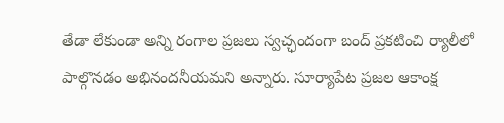తేడా లేకుండా అన్ని రంగాల ప్రజలు స్వచ్ఛందంగా బంద్ ప్రకటించి ర్యాలీలో పాల్గొనడం అభినందనీయమని అన్నారు. సూర్యాపేట ప్రజల ఆకాంక్ష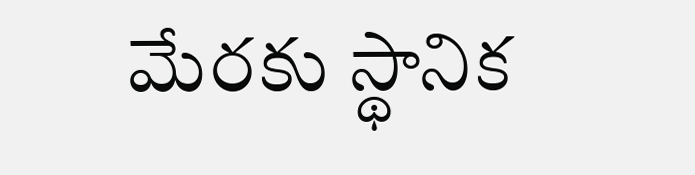మేరకు స్థానిక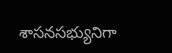శాసనసభ్యునిగా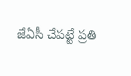జేఏసీ చేపట్టే ప్రతి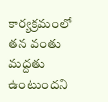కార్యక్రమంలో తన వంతు మద్దతు ఉంటుందని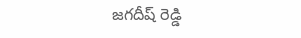జగదీష్ రెడ్డి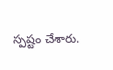స్పష్టం చేశారు.